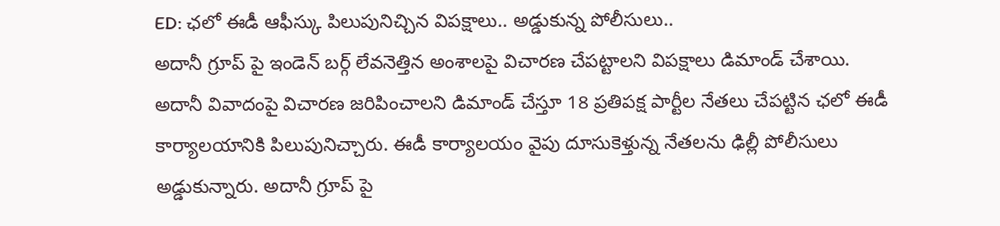ED: ఛలో ఈడీ ఆఫీస్కు పిలుపునిచ్చిన విపక్షాలు.. అడ్డుకున్న పోలీసులు..
అదానీ గ్రూప్ పై ఇండెన్ బర్గ్ లేవనెత్తిన అంశాలపై విచారణ చేపట్టాలని విపక్షాలు డిమాండ్ చేశాయి.
అదానీ వివాదంపై విచారణ జరిపించాలని డిమాండ్ చేస్తూ 18 ప్రతిపక్ష పార్టీల నేతలు చేపట్టిన ఛలో ఈడీ కార్యాలయానికి పిలుపునిచ్చారు. ఈడీ కార్యాలయం వైపు దూసుకెళ్తున్న నేతలను ఢిల్లీ పోలీసులు అడ్డుకున్నారు. అదానీ గ్రూప్ పై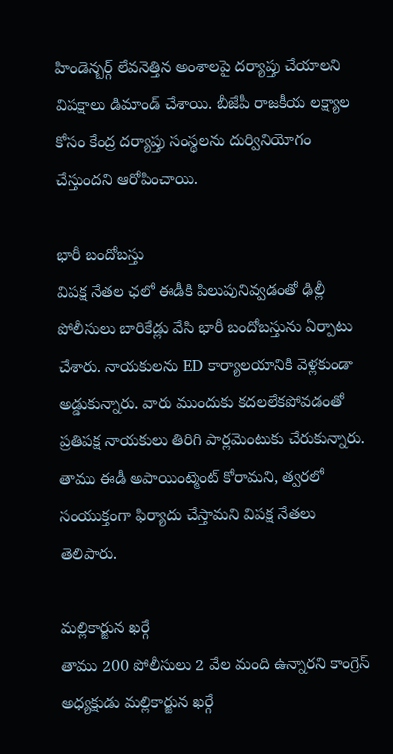హిండెన్బర్గ్ లేవనెత్తిన అంశాలపై దర్యాప్తు చేయాలని విపక్షాలు డిమాండ్ చేశాయి. బీజేపీ రాజకీయ లక్ష్యాల కోసం కేంద్ర దర్యాప్తు సంస్థలను దుర్వినియోగం చేస్తుందని ఆరోపించాయి.

భారీ బందోబస్తు
విపక్ష నేతల ఛలో ఈడీకి పిలుపునివ్వడంతో ఢిల్లీ పోలీసులు బారికేడ్లు వేసి భారీ బందోబస్తును ఏర్పాటు చేశారు. నాయకులను ED కార్యాలయానికి వెళ్లకుండా అడ్డుకున్నారు. వారు ముందుకు కదలలేకపోవడంతో ప్రతిపక్ష నాయకులు తిరిగి పార్లమెంటుకు చేరుకున్నారు. తాము ఈడీ అపాయింట్మెంట్ కోరామని, త్వరలో సంయుక్తంగా ఫిర్యాదు చేస్తామని విపక్ష నేతలు తెలిపారు.

మల్లికార్జున ఖర్గే
తాము 200 పోలీసులు 2 వేల మంది ఉన్నారని కాంగ్రెస్ అధ్యక్షుడు మల్లికార్జున ఖర్గే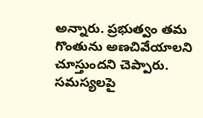అన్నారు. ప్రభుత్వం తమ గొంతును అణచివేయాలని చూస్తుందని చెప్పారు. సమస్యలపై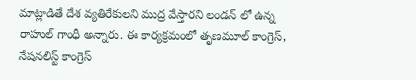మాట్లాడితే దేశ వ్యతిరేకులని ముద్ర వేస్తారని లండన్ లో ఉన్న రాహుల్ గాంధీ అన్నారు. ఈ కార్యక్రమంలో తృణమూల్ కాంగ్రెస్, నేషనలిస్ట్ కాంగ్రెస్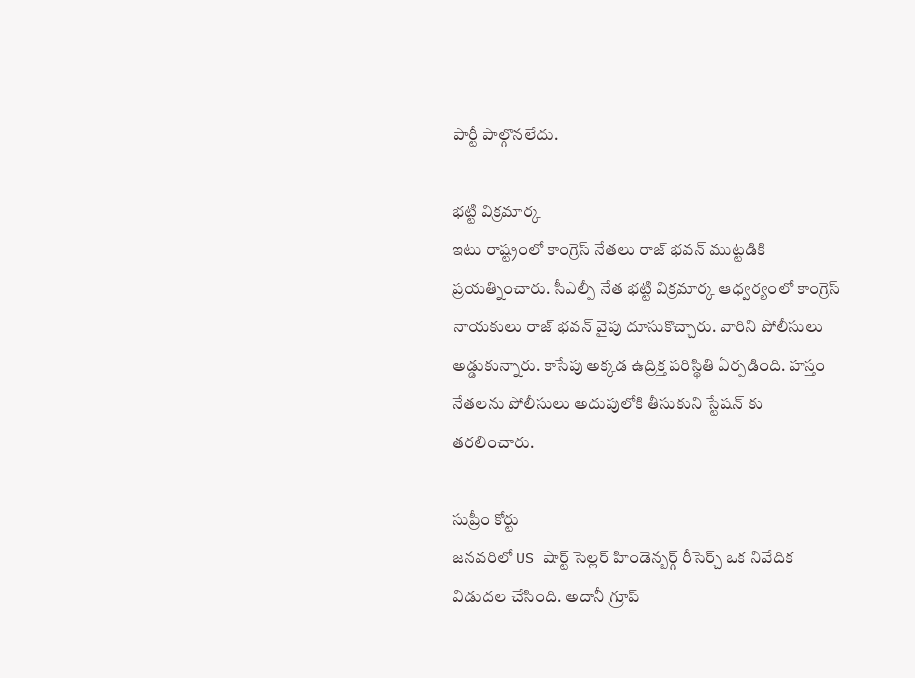పార్టీ పాల్గొనలేదు.

భట్టి విక్రమార్క
ఇటు రాష్ట్రంలో కాంగ్రెస్ నేతలు రాజ్ భవన్ ముట్టడికి ప్రయత్నించారు. సీఎల్పీ నేత భట్టి విక్రమార్క ఆధ్వర్యంలో కాంగ్రెస్ నాయకులు రాజ్ భవన్ వైపు దూసుకొచ్చారు. వారిని పోలీసులు అడ్డుకున్నారు. కాసేపు అక్కడ ఉద్రిక్త పరిస్థితి ఏర్పడింది. హస్తం నేతలను పోలీసులు అదుపులోకి తీసుకుని స్టేషన్ కు తరలించారు.

సుప్రీం కోర్టు
జనవరిలో US షార్ట్ సెల్లర్ హిండెన్బర్గ్ రీసెర్చ్ ఒక నివేదిక విడుదల చేసింది. అదానీ గ్రూప్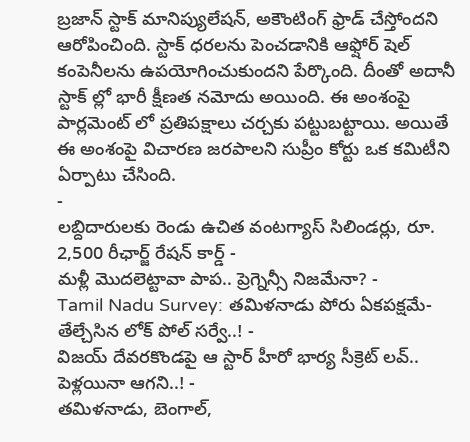బ్రజాన్ స్టాక్ మానిప్యులేషన్, అకౌంటింగ్ ఫ్రాడ్ చేస్తోందని ఆరోపించింది. స్టాక్ ధరలను పెంచడానికి ఆఫ్షోర్ షెల్ కంపెనీలను ఉపయోగించుకుందని పేర్కొంది. దీంతో అదానీ స్టాక్ ల్లో భారీ క్షీణత నమోదు అయింది. ఈ అంశంపై పార్లమెంట్ లో ప్రతిపక్షాలు చర్చకు పట్టుబట్టాయి. అయితే ఈ అంశంపై విచారణ జరపాలని సుప్రీం కోర్టు ఒక కమిటీని ఏర్పాటు చేసింది.
-
లబ్దిదారులకు రెండు ఉచిత వంటగ్యాస్ సిలిండర్లు, రూ. 2,500 రీఛార్జ్ రేషన్ కార్డ్ -
మళ్లీ మొదలెట్టావా పాప.. ప్రెగ్నెన్సీ నిజమేనా? -
Tamil Nadu Survey: తమిళనాడు పోరు ఏకపక్షమే- తేల్చేసిన లోక్ పోల్ సర్వే..! -
విజయ్ దేవరకొండపై ఆ స్టార్ హీరో భార్య సీక్రెట్ లవ్.. పెళ్లయినా ఆగని..! -
తమిళనాడు, బెంగాల్,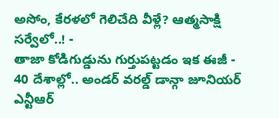అసోం, కేరళలో గెలిచేది వీళ్లే? ఆత్మసాక్షి సర్వేలో..! -
తాజా కోడిగుడ్డును గుర్తుపట్టడం ఇక ఈజీ -
40 దేశాల్లో.. అండర్ వరల్డ్ డాన్గా జూనియర్ ఎన్టీఆర్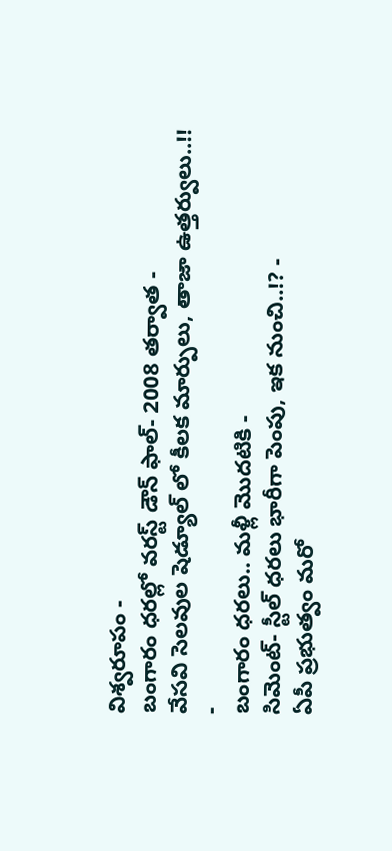విశ్వరూపం -
బంగారం ధరల్లో వరస్ట్ డౌన్ ఫాల్- 2008 తర్వాత -
వేసవి సెలవుల షెడ్యూల్ లో కీలక మార్పులు, తాజా ఉత్తర్వులు..!! -
బంగారం ధరలు.. మళ్లీ మొదటికి -
సిమెంట్- స్టీల్ ధరలు భారీగా పెంపు, ఇక నుంచి..!? -
ఏపీ ప్రభుత్వం మరో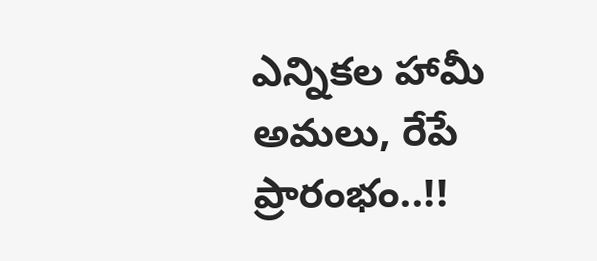ఎన్నికల హామీ అమలు, రేపే ప్రారంభం..!!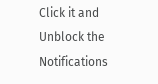Click it and Unblock the Notifications